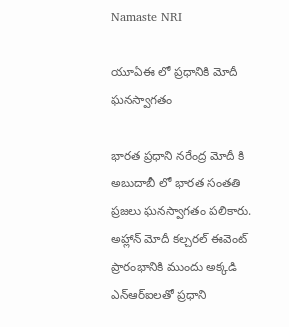Namaste NRI

యూఏఈ లో ప్రధానికి మోదీ ఘనస్వాగతం

భారత ప్రధాని నరేంద్ర మోదీ కి అబుదాబీ లో భారత సంతతి ప్రజలు ఘనస్వాగతం పలికారు. అహ్లాన్ మోదీ కల్చరల్ ఈవెంట్ ప్రారంభానికి ముందు అక్కడి ఎన్‌ఆర్ఐలతో ప్రధాని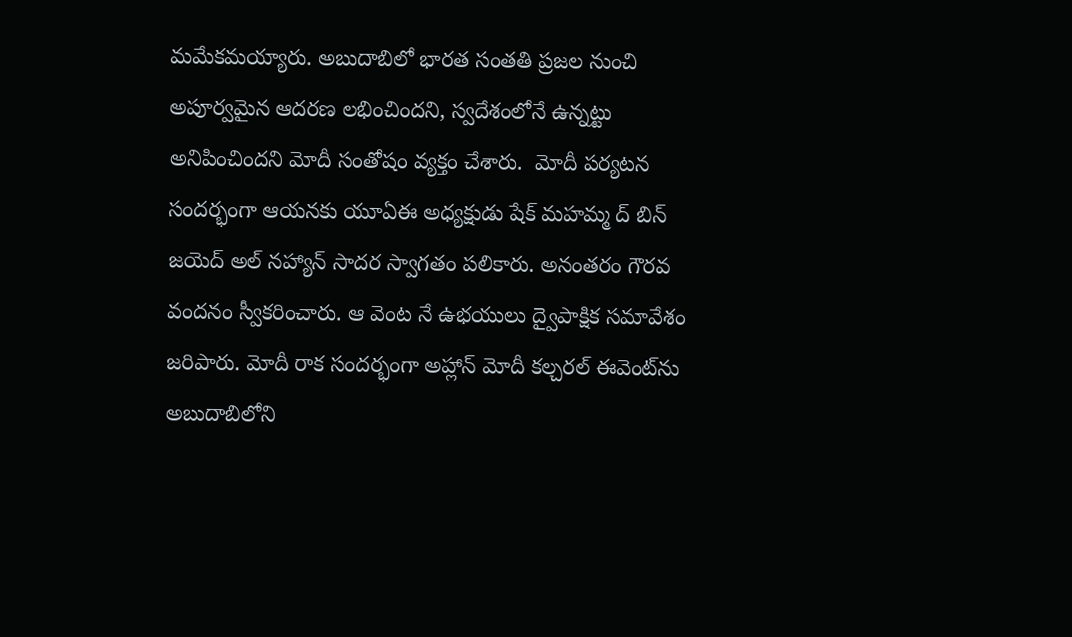మమేకమయ్యారు. అబుదాబిలో భారత సంతతి ప్రజల నుంచి అపూర్వమైన ఆదరణ లభించిందని, స్వదేశంలోనే ఉన్నట్టు అనిపించిందని మోదీ సంతోషం వ్యక్తం చేశారు.  మోదీ పర్యటన సందర్భంగా ఆయనకు యూఏఈ అధ్యక్షుడు షేక్ మహమ్మ ద్ బిన్ జయెద్ అల్ నహ్యాన్ సాదర స్వాగతం పలికారు. అనంతరం గౌరవ వందనం స్వీకరించారు. ఆ వెంట నే ఉభయులు ద్వైపాక్షిక సమావేశం జరిపారు. మోదీ రాక సందర్భంగా అహ్లాన్ మోదీ కల్చరల్ ఈవెంట్‌‌ను అబుదాబిలోని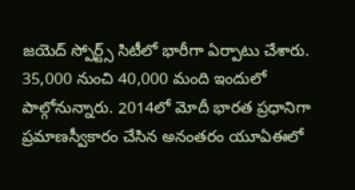జయెద్ స్పోర్ట్స్ సిటీలో భారీగా ఏర్పాటు చేశారు. 35,000 నుంచి 40,000 మంది ఇందులో పాల్గోనున్నారు. 2014లో మోదీ భారత ప్రధానిగా ప్రమాణస్వీకారం చేసిన అనంతరం యూఏఈలో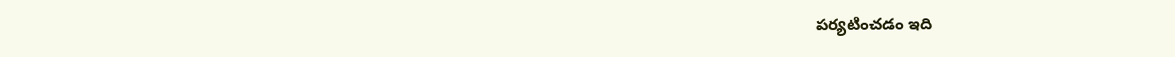పర్యటించడం ఇది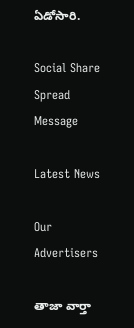ఏడోసారి.

Social Share Spread Message

Latest News

Our Advertisers

తాజా వార్తా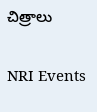చిత్రాలు

NRI Events